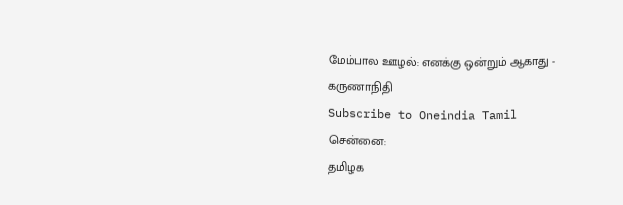மேம்பால ஊழல்: எனக்கு ஒன்றும் ஆகாது - கருணாநிதி
Subscribe to Oneindia Tamil
சென்னை:
தமிழக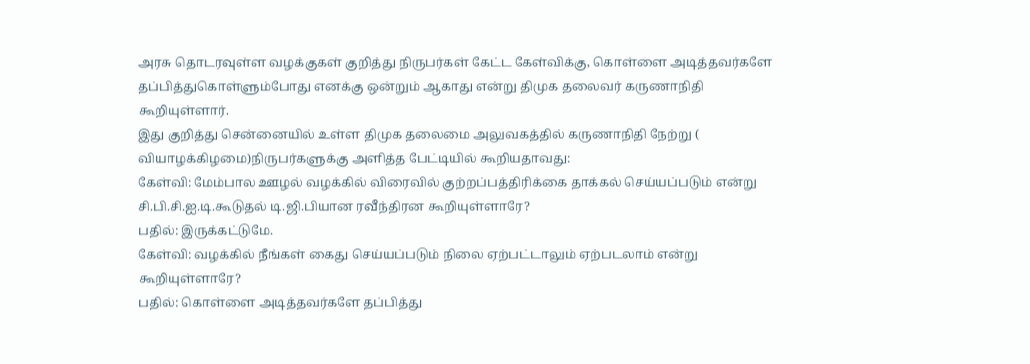அரசு தொடரவுள்ள வழக்குகள் குறித்து நிருபர்கள் கேட்ட கேள்விக்கு, கொள்ளை அடித்தவர்களே தப்பித்துகொள்ளும்போது எனக்கு ஒன்றும் ஆகாது என்று திமுக தலைவர் கருணாநிதி கூறியுள்ளார்.
இது குறித்து சென்னையில் உள்ள திமுக தலைமை அலுவகத்தில் கருணாநிதி நேற்று ( வியாழக்கிழமை)நிருபர்களுக்கு அளித்த பேட்டியில் கூறியதாவது:
கேள்வி: மேம்பால ஊழல் வழக்கில் விரைவில் குற்றப்பத்திரிக்கை தாக்கல் செய்யப்படும் என்று சி.பி.சி.ஐ.டி.கூடுதல் டி.ஜி.பியான ரவீந்திரன கூறியுள்ளாரே?
பதில்: இருக்கட்டுமே.
கேள்வி: வழக்கில் நீங்கள் கைது செய்யப்படும் நிலை ஏற்பட்டாலும் ஏற்படலாம் என்று கூறியுள்ளாரே?
பதில்: கொள்ளை அடித்தவர்களே தப்பித்து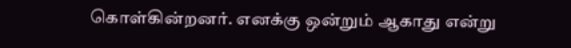கொள்கின்றனர். எனக்கு ஒன்றும் ஆகாது என்று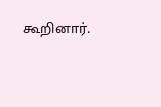கூறினார்.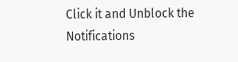Click it and Unblock the Notifications